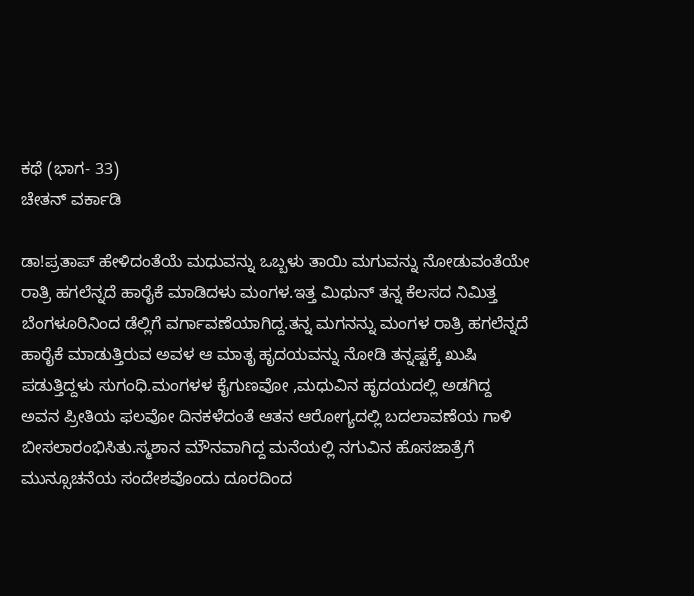ಕಥೆ (ಭಾಗ- 33)
ಚೇತನ್ ವರ್ಕಾಡಿ

ಡಾ!ಪ್ರತಾಪ್ ಹೇಳಿದಂತೆಯೆ ಮಧುವನ್ನು ಒಬ್ಬಳು ತಾಯಿ ಮಗುವನ್ನು ನೋಡುವಂತೆಯೇ ರಾತ್ರಿ ಹಗಲೆನ್ನದೆ ಹಾರೈಕೆ ಮಾಡಿದಳು ಮಂಗಳ.ಇತ್ತ ಮಿಥುನ್ ತನ್ನ ಕೆಲಸದ ನಿಮಿತ್ತ ಬೆಂಗಳೂರಿನಿಂದ ಡೆಲ್ಲಿಗೆ ವರ್ಗಾವಣೆಯಾಗಿದ್ದ.ತನ್ನ ಮಗನನ್ನು ಮಂಗಳ ರಾತ್ರಿ ಹಗಲೆನ್ನದೆ ಹಾರೈಕೆ ಮಾಡುತ್ತಿರುವ ಅವಳ ಆ ಮಾತೃ ಹೃದಯವನ್ನು ನೋಡಿ ತನ್ನಷ್ಟಕ್ಕೆ ಖುಷಿ ಪಡುತ್ತಿದ್ದಳು ಸುಗಂಧಿ.ಮಂಗಳಳ ಕೈಗುಣವೋ ,ಮಧುವಿನ ಹೃದಯದಲ್ಲಿ ಅಡಗಿದ್ದ ಅವನ ಪ್ರೀತಿಯ ಫಲವೋ ದಿನಕಳೆದಂತೆ ಆತನ ಆರೋಗ್ಯದಲ್ಲಿ ಬದಲಾವಣೆಯ ಗಾಳಿ ಬೀಸಲಾರಂಭಿಸಿತು.ಸ್ಮಶಾನ ಮೌನವಾಗಿದ್ದ ಮನೆಯಲ್ಲಿ ನಗುವಿನ ಹೊಸಜಾತ್ರೆಗೆ ಮುನ್ಸೂಚನೆಯ ಸಂದೇಶವೊಂದು ದೂರದಿಂದ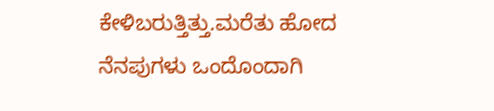ಕೇಳಿಬರುತ್ತಿತ್ತು.ಮರೆತು ಹೋದ ನೆನಪುಗಳು ಒಂದೊಂದಾಗಿ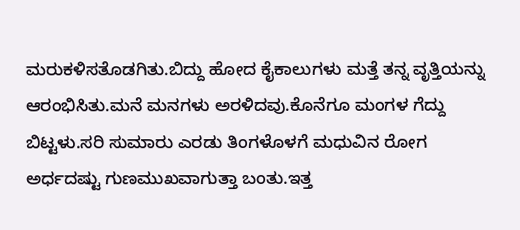ಮರುಕಳಿಸತೊಡಗಿತು.ಬಿದ್ದು ಹೋದ ಕೈಕಾಲುಗಳು ಮತ್ತೆ ತನ್ನ ವೃತ್ತಿಯನ್ನು ಆರಂಭಿಸಿತು.ಮನೆ ಮನಗಳು ಅರಳಿದವು.ಕೊನೆಗೂ ಮಂಗಳ ಗೆದ್ದು ಬಿಟ್ಟಳು.ಸರಿ ಸುಮಾರು ಎರಡು ತಿಂಗಳೊಳಗೆ ಮಧುವಿನ ರೋಗ ಅರ್ಧದಷ್ಟು ಗುಣಮುಖವಾಗುತ್ತಾ ಬಂತು.ಇತ್ತ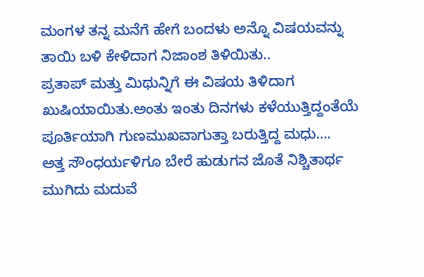ಮಂಗಳ ತನ್ನ ಮನೆಗೆ ಹೇಗೆ ಬಂದಳು ಅನ್ನೊ ವಿಷಯವನ್ನು ತಾಯಿ ಬಳಿ ಕೇಳಿದಾಗ ನಿಜಾಂಶ ತಿಳಿಯಿತು..
ಪ್ರತಾಪ್ ಮತ್ತು ಮಿಥುನ್ನಿಗೆ ಈ ವಿಷಯ ತಿಳಿದಾಗ ಖುಷಿಯಾಯಿತು.ಅಂತು ಇಂತು ದಿನಗಳು ಕಳೆಯುತ್ತಿದ್ದಂತೆಯೆ ಪೂರ್ತಿಯಾಗಿ ಗುಣಮುಖವಾಗುತ್ತಾ ಬರುತ್ತಿದ್ದ ಮಧು….
ಅತ್ತ ಸೌಂಧರ್ಯಳಿಗೂ ಬೇರೆ ಹುಡುಗನ ಜೊತೆ ನಿಶ್ಚಿತಾರ್ಥ ಮುಗಿದು ಮದುವೆ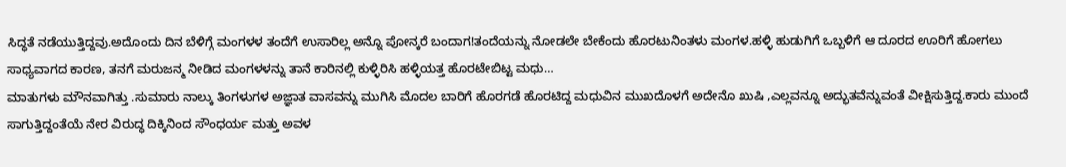ಸಿದ್ಧತೆ ನಡೆಯುತ್ತಿದ್ದವು.ಅದೊಂದು ದಿನ ಬೆಳಿಗ್ಗೆ ಮಂಗಳಳ ತಂದೆಗೆ ಉಸಾರಿಲ್ಲ ಅನ್ನೊ ಪೋನ್ಕರೆ ಬಂದಾಗ!ತಂದೆಯನ್ನು ನೋಡಲೇ ಬೇಕೆಂದು ಹೊರಟುನಿಂತಳು ಮಂಗಳ.ಹಳ್ಳಿ ಹುಡುಗಿಗೆ ಒಬ್ಬಳಿಗೆ ಆ ದೂರದ ಊರಿಗೆ ಹೋಗಲು ಸಾಧ್ಯವಾಗದ ಕಾರಣ, ತನಗೆ ಮರುಜನ್ಮ ನೀಡಿದ ಮಂಗಳಳನ್ನು ತಾನೆ ಕಾರಿನಲ್ಲಿ ಕುಳ್ಳಿರಿಸಿ ಹಳ್ಳಿಯತ್ತ ಹೊರಟೇಬಿಟ್ಟ ಮಧು…
ಮಾತುಗಳು ಮೌನವಾಗಿತ್ತು .ಸುಮಾರು ನಾಲ್ಕು ತಿಂಗಳುಗಳ ಅಜ್ಞಾತ ವಾಸವನ್ನು ಮುಗಿಸಿ ಮೊದಲ ಬಾರಿಗೆ ಹೊರಗಡೆ ಹೊರಟಿದ್ದ ಮಧುವಿನ ಮುಖದೊಳಗೆ ಅದೇನೊ ಖುಷಿ ,ಎಲ್ಲವನ್ನೂ ಅದ್ಭುತವೆನ್ನುವಂತೆ ವೀಕ್ಷಿಸುತ್ತಿದ್ದ.ಕಾರು ಮುಂದೆ ಸಾಗುತ್ತಿದ್ದಂತೆಯೆ ನೇರ ವಿರುದ್ಧ ದಿಕ್ಕಿನಿಂದ ಸೌಂಧರ್ಯ ಮತ್ತು ಅವಳ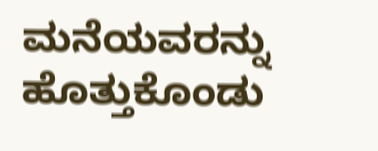ಮನೆಯವರನ್ನು ಹೊತ್ತುಕೊಂಡು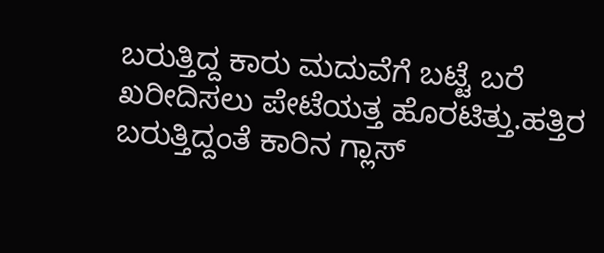ಬರುತ್ತಿದ್ದ ಕಾರು ಮದುವೆಗೆ ಬಟ್ಟೆ ಬರೆ ಖರೀದಿಸಲು ಪೇಟೆಯತ್ತ ಹೊರಟಿತ್ತು.ಹತ್ತಿರ ಬರುತ್ತಿದ್ದಂತೆ ಕಾರಿನ ಗ್ಲಾಸ್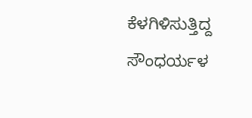ಕೆಳಗಿಳಿಸುತ್ತಿದ್ದ ಸೌಂಧರ್ಯಳ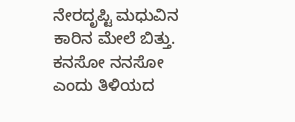ನೇರದೃಪ್ಟಿ ಮಧುವಿನ ಕಾರಿನ ಮೇಲೆ ಬಿತ್ತು. ಕನಸೋ ನನಸೋ ಎಂದು ತಿಳಿಯದ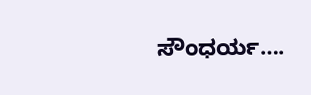ಸೌಂಧರ್ಯ….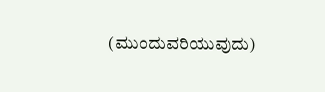(ಮುಂದುವರಿಯುವುದು)